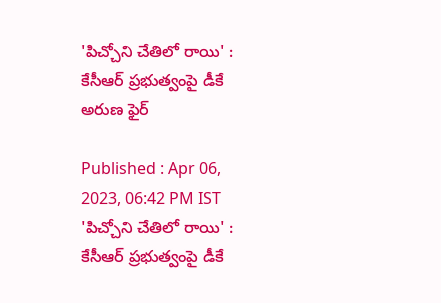'పిచ్చోని చేతిలో రాయి' : కేసీఆర్ ప్రభుత్వంపై డీకే అరుణ ఫైర్

Published : Apr 06, 2023, 06:42 PM IST
'పిచ్చోని చేతిలో రాయి' : కేసీఆర్ ప్రభుత్వంపై డీకే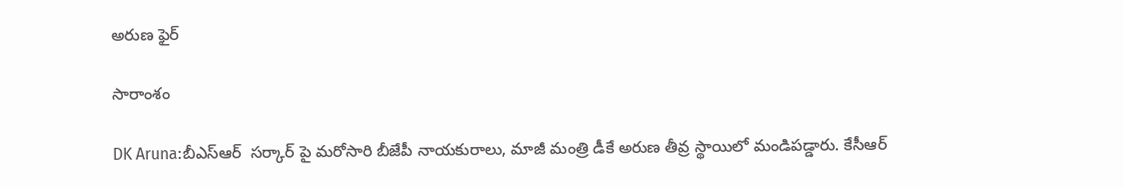అరుణ ఫైర్

సారాంశం

DK Aruna:బీఎస్ఆర్  సర్కార్ పై మరోసారి బీజేపీ నాయకురాలు, మాజీ మంత్రి డీకే అరుణ తీవ్ర స్థాయిలో మండిపడ్డారు. కేసీఆర్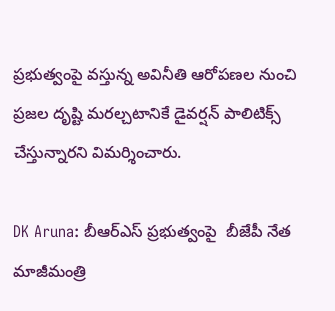ప్రభుత్వంపై వస్తున్న అవినీతి ఆరోపణల నుంచి ప్రజల దృష్టి మరల్చటానికే డైవర్షన్ పాలిటిక్స్ చేస్తున్నారని విమర్శించారు.

DK Aruna: బీఆర్ఎస్ ప్రభుత్వంపై  బీజేపీ నేత మాజీమంత్రి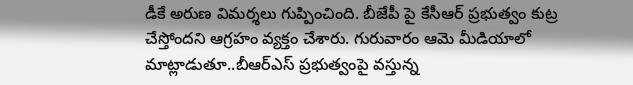డీకే అరుణ విమర్శలు గుప్పించింది. బీజేపీ పై కేసీఆర్ ప్రభుత్వం కుట్ర చేస్తోందని ఆగ్రహం వ్యక్తం చేశారు. గురువారం ఆమె మీడియాలో మాట్లాడుతూ..బీఆర్ఎస్ ప్రభుత్వంపై వస్తున్న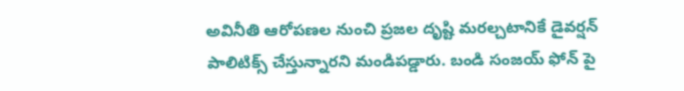అవినీతి ఆరోపణల నుంచి ప్రజల దృష్టి మరల్చటానికే డైవర్షన్ పాలిటిక్స్ చేస్తున్నారని మండిపడ్డారు. బండి‌ సంజయ్ ఫోన్‌ పై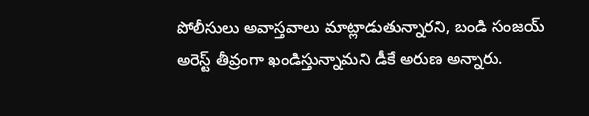పోలీసులు అవాస్తవాలు మాట్లాడుతున్నారని, బండి సంజయ్ అరెస్ట్ తీవ్రంగా ఖండిస్తున్నామని డీకే అరుణ అన్నారు.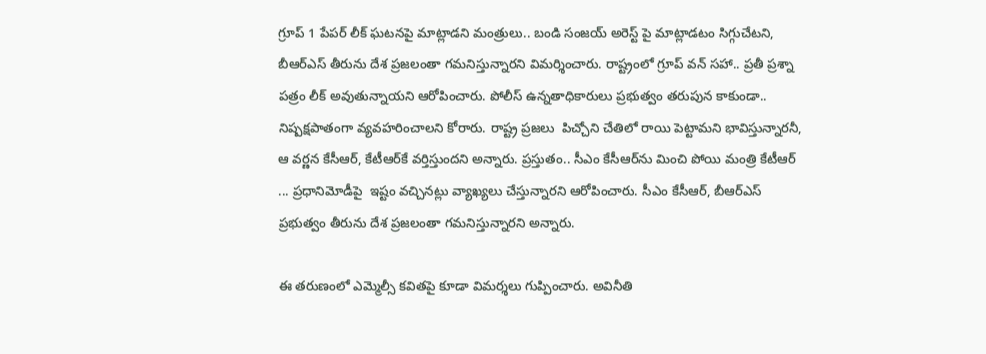గ్రూప్ 1 పేపర్ లీక్ ఘటనపై మాట్లాడని మంత్రులు.. బండి సంజయ్‌ అరెస్ట్ పై మాట్లాడటం సిగ్గుచేటని, బీఆర్ఎస్ తీరును దేశ ప్రజలంతా గమనిస్తున్నారని విమర్శించారు. రాష్ట్రంలో గ్రూప్ వన్ సహా.. ప్రతీ ప్రశ్నా పత్రం లీక్ అవుతున్నాయని ఆరోపించారు. పోలీస్ ఉన్నతాధికారులు ప్రభుత్వం తరుపున కాకుండా.. నిష్పక్షపాతంగా వ్యవహరించాలని కోరారు. రాష్ట్ర ప్రజలు  పిచ్చోని చేతిలో రాయి పెట్టామని భావిస్తున్నారనీ, ఆ వర్ణన కేసీఆర్, కేటీఆర్‌కే వర్తిస్తుందని అన్నారు. ప్రస్తుతం.. సీఎం కేసీఆర్‌ను మించి పోయి మంత్రి కేటీఆర్ ... ప్రధానిమోడీపై  ఇష్టం వచ్చినట్లు వ్యాఖ్యలు చేస్తున్నారని ఆరోపించారు. సీఎం కేసీఆర్, బీఆర్ఎస్ ప్రభుత్వం తీరును దేశ ప్రజలంతా గమనిస్తున్నారని అన్నారు.

ఈ తరుణంలో ఎమ్మెల్సీ కవితపై కూడా విమర్శలు గుప్పించారు. అవినీతి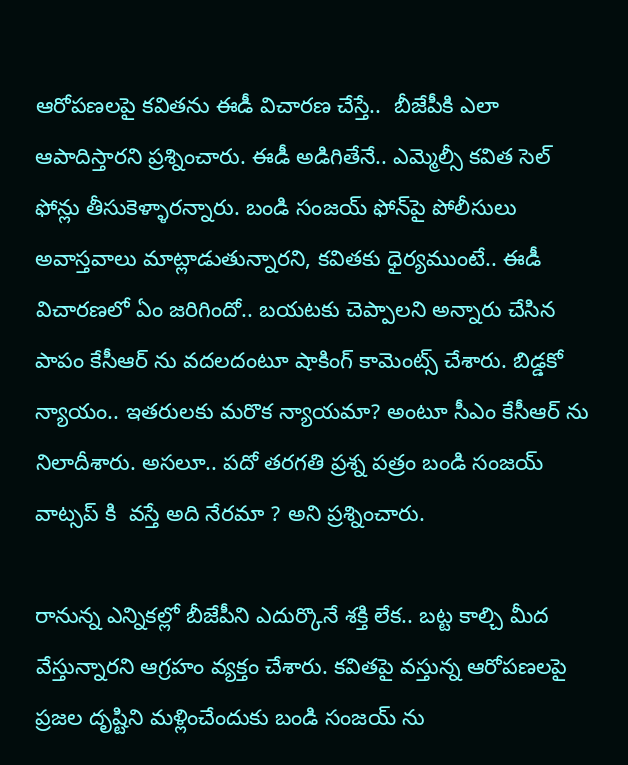ఆరోపణలపై కవితను ఈడీ విచారణ చేస్తే..  బీజేపీకి ఎలా ఆపాదిస్తారని ప్రశ్నించారు. ఈడీ అడిగితేనే.. ఎమ్మెల్సీ కవిత సెల్ ఫోన్లు తీసుకెళ్ళారన్నారు. బండి‌ సంజయ్ ఫోన్‌పై పోలీసులు అవాస్తవాలు మాట్లాడుతున్నారని, కవితకు ధైర్యముంటే.. ఈడీ విచారణలో ఏం జరిగిందో.. బయటకు చెప్పాలని అన్నారు చేసిన పాపం కేసీఆర్‌ ను వదలదంటూ షాకింగ్ కామెంట్స్ చేశారు. బిడ్డకో న్యాయం.. ఇతరులకు మరొక న్యాయమా? అంటూ సీఎం కేసీఆర్ ను నిలాదీశారు. అసలూ.. పదో తరగతి ప్రశ్న పత్రం బండి సంజయ్ వాట్సప్ కి  వస్తే అది నేరమా ? అని ప్రశ్నించారు.

రానున్న ఎన్నికల్లో బీజేపీని ఎదుర్కొనే శక్తి లేక.. బట్ట కాల్చి మీద వేస్తున్నారని ఆగ్రహం వ్యక్తం చేశారు. కవితపై వస్తున్న ఆరోపణలపై ప్రజల దృష్టిని మళ్లించేందుకు బండి సంజయ్ ను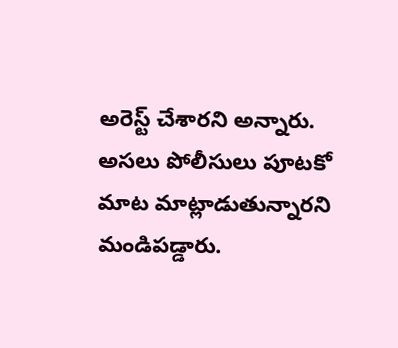అరెస్ట్ చేశారని అన్నారు. అసలు పోలీసులు పూటకో మాట మాట్లాడుతున్నారని మండిపడ్డారు.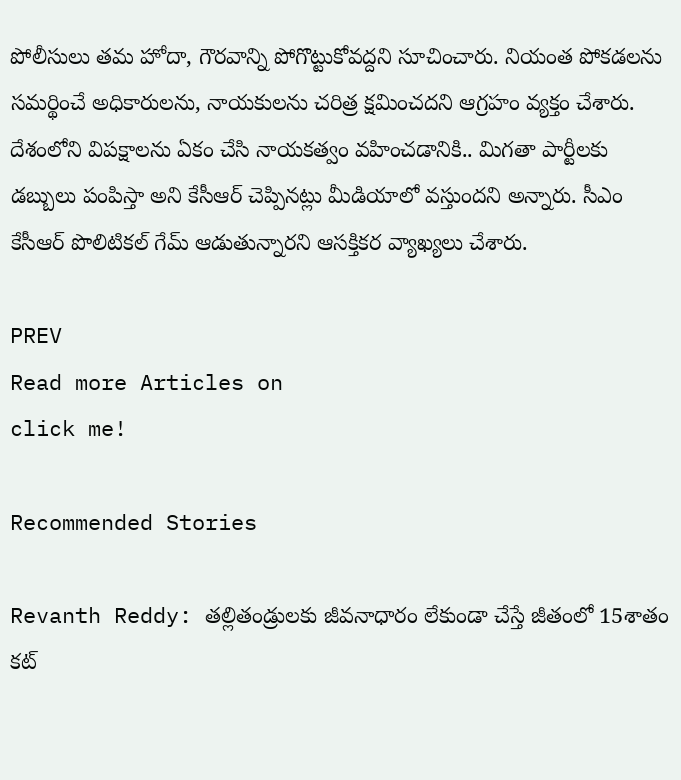పోలీసులు తమ హోదా, గౌరవాన్ని పోగొట్టుకోవద్దని సూచించారు. నియంత పోకడలను సమర్థించే అధికారులను, నాయకులను చరిత్ర క్షమించదని ఆగ్రహం వ్యక్తం చేశారు. దేశంలోని విపక్షాలను ఏకం చేసి నాయకత్వం వహించడానికి.. మిగతా పార్టీలకు డబ్బులు పంపిస్తా అని కేసీఆర్ చెప్పినట్లు మీడియాలో వస్తుందని అన్నారు. సీఎం కేసీఆర్ పొలిటికల్ గేమ్ ఆడుతున్నారని ఆసక్తికర వ్యాఖ్యలు చేశారు.

PREV
Read more Articles on
click me!

Recommended Stories

Revanth Reddy: తల్లితండ్రులకు జీవనాధారం లేకుండా చేస్తే జీతంలో 15శాతం కట్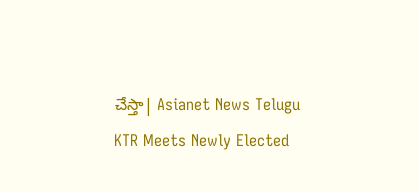చేస్తా| Asianet News Telugu
KTR Meets Newly Elected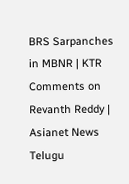BRS Sarpanches in MBNR | KTR Comments on Revanth Reddy | Asianet News Telugu